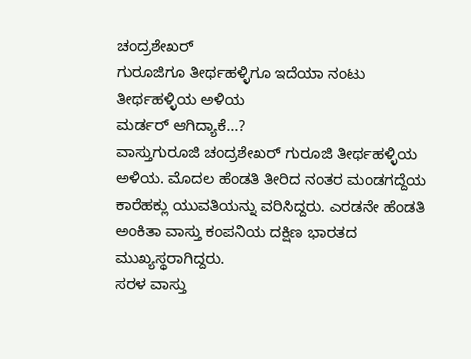ಚಂದ್ರಶೇಖರ್
ಗುರೂಜಿಗೂ ತೀರ್ಥಹಳ್ಳಿಗೂ ಇದೆಯಾ ನಂಟು
ತೀರ್ಥಹಳ್ಳಿಯ ಅಳಿಯ
ಮರ್ಡರ್ ಆಗಿದ್ಯಾಕೆ...?
ವಾಸ್ತುಗುರೂಜಿ ಚಂದ್ರಶೇಖರ್ ಗುರೂಜಿ ತೀರ್ಥಹಳ್ಳಿಯ ಅಳಿಯ. ಮೊದಲ ಹೆಂಡತಿ ತೀರಿದ ನಂತರ ಮಂಡಗದ್ದೆಯ ಕಾರೆಹಕ್ಲು ಯುವತಿಯನ್ನು ವರಿಸಿದ್ದರು. ಎರಡನೇ ಹೆಂಡತಿ ಅಂಕಿತಾ ವಾಸ್ತು ಕಂಪನಿಯ ದಕ್ಷಿಣ ಭಾರತದ ಮುಖ್ಯಸ್ಥರಾಗಿದ್ದರು.
ಸರಳ ವಾಸ್ತು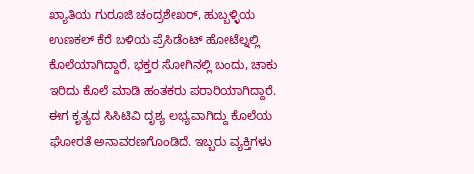ಖ್ಯಾತಿಯ ಗುರೂಜಿ ಚಂದ್ರಶೇಖರ್, ಹುಬ್ಬಳ್ಳಿಯ ಉಣಕಲ್ ಕೆರೆ ಬಳಿಯ ಪ್ರೆಸಿಡೆಂಟ್ ಹೋಟೆಲ್ನಲ್ಲಿ ಕೊಲೆಯಾಗಿದ್ದಾರೆ. ಭಕ್ತರ ಸೋಗಿನಲ್ಲಿ ಬಂದು, ಚಾಕು ಇರಿದು ಕೊಲೆ ಮಾಡಿ ಹಂತಕರು ಪರಾರಿಯಾಗಿದ್ದಾರೆ. ಈಗ ಕೃತ್ಯದ ಸಿಸಿಟಿವಿ ದೃಶ್ಯ ಲಭ್ಯವಾಗಿದ್ದು ಕೊಲೆಯ ಘೋರತೆ ಅನಾವರಣಗೊಂಡಿದೆ. ಇಬ್ಬರು ವ್ಯಕ್ತಿಗಳು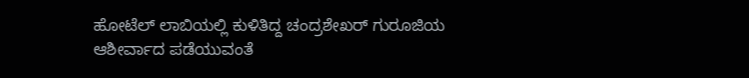ಹೋಟೆಲ್ ಲಾಬಿಯಲ್ಲಿ ಕುಳಿತಿದ್ದ ಚಂದ್ರಶೇಖರ್ ಗುರೂಜಿಯ ಆಶೀರ್ವಾದ ಪಡೆಯುವಂತೆ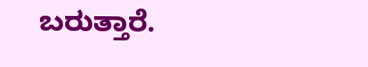ಬರುತ್ತಾರೆ.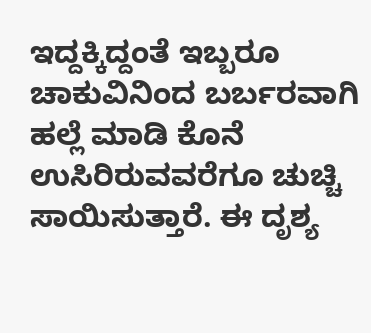ಇದ್ದಕ್ಕಿದ್ದಂತೆ ಇಬ್ಬರೂ ಚಾಕುವಿನಿಂದ ಬರ್ಬರವಾಗಿ ಹಲ್ಲೆ ಮಾಡಿ ಕೊನೆ ಉಸಿರಿರುವವರೆಗೂ ಚುಚ್ಚಿ ಸಾಯಿಸುತ್ತಾರೆ. ಈ ದೃಶ್ಯ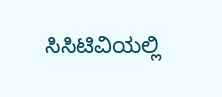ಸಿಸಿಟಿವಿಯಲ್ಲಿ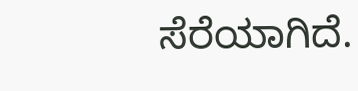ಸೆರೆಯಾಗಿದೆ.